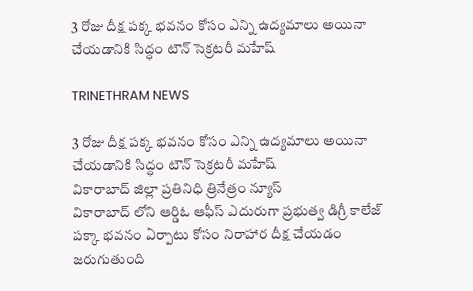3 రోజు దీక్ష పక్క భవనం కోసం ఎన్ని ఉద్యమాలు అయినా చేయడానికి సిద్ధం టౌన్ సెక్రటరీ మహేష్

TRINETHRAM NEWS

3 రోజు దీక్ష పక్క భవనం కోసం ఎన్ని ఉద్యమాలు అయినా చేయడానికి సిద్ధం టౌన్ సెక్రటరీ మహేష్
వికారాబాద్ జిల్లా ప్రతినిధి త్రినేత్రం న్యూస్
వికారాబాద్ లోని ఆర్డిఓ ఆఫీస్ ఎదురుగా ప్రభుత్వ డిగ్రీ కాలేజ్ పక్కా భవనం ఏర్పాటు కోసం నిరాహార దీక్ష చేయడం జరుగుతుంది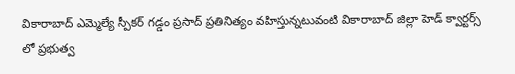వికారాబాద్ ఎమ్మెల్యే స్పీకర్ గడ్డం ప్రసాద్ ప్రతినిత్యం వహిస్తున్నటువంటి వికారాబాద్ జిల్లా హెడ్ క్వార్టర్స్ లో ప్రభుత్వ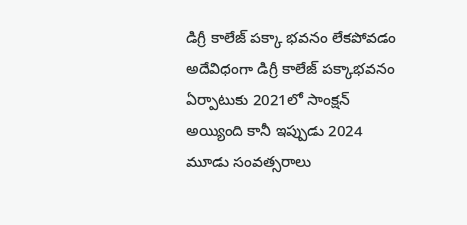డిగ్రీ కాలేజ్ పక్కా భవనం లేకపోవడం అదేవిధంగా డిగ్రీ కాలేజ్ పక్కాభవనం ఏర్పాటుకు 2021లో సాంక్షన్ అయ్యింది కానీ ఇప్పుడు 2024 మూడు సంవత్సరాలు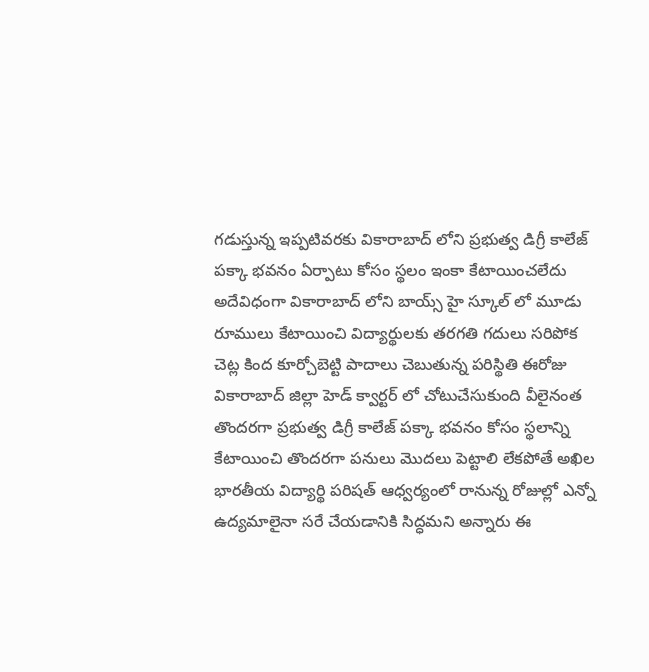గడుస్తున్న ఇప్పటివరకు వికారాబాద్ లోని ప్రభుత్వ డిగ్రీ కాలేజ్ పక్కా భవనం ఏర్పాటు కోసం స్థలం ఇంకా కేటాయించలేదు అదేవిధంగా వికారాబాద్ లోని బాయ్స్ హై స్కూల్ లో మూడు రూములు కేటాయించి విద్యార్థులకు తరగతి గదులు సరిపోక చెట్ల కింద కూర్చోబెట్టి పాదాలు చెబుతున్న పరిస్థితి ఈరోజు వికారాబాద్ జిల్లా హెడ్ క్వార్టర్ లో చోటుచేసుకుంది వీలైనంత తొందరగా ప్రభుత్వ డిగ్రీ కాలేజ్ పక్కా భవనం కోసం స్థలాన్ని కేటాయించి తొందరగా పనులు మొదలు పెట్టాలి లేకపోతే అఖిల భారతీయ విద్యార్థి పరిషత్ ఆధ్వర్యంలో రానున్న రోజుల్లో ఎన్నో ఉద్యమాలైనా సరే చేయడానికి సిద్ధమని అన్నారు ఈ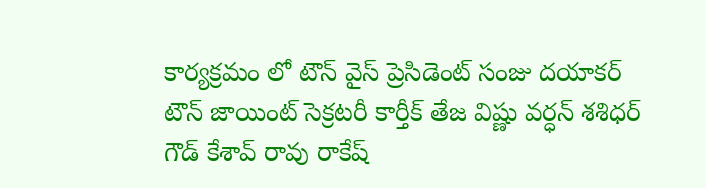కార్యక్రమం లో టౌన్ వైస్ ప్రెసిడెంట్ సంజు దయాకర్ టౌన్ జాయింట్ సెక్రటరీ కార్తీక్ తేజ విష్ణు వర్ధన్ శశిధర్ గౌడ్ కేశావ్ రావు రాకేష్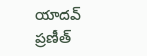యాదవ్ ప్రణీత్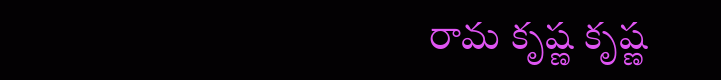రామ కృష్ణ కృష్ణ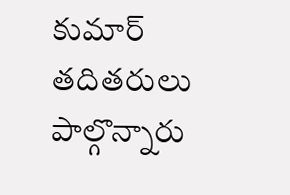కుమార్ తదితరులు పాల్గొన్నారు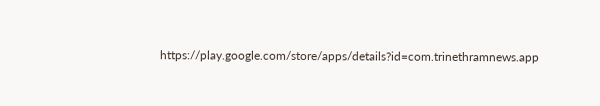https://play.google.com/store/apps/details?id=com.trinethramnews.app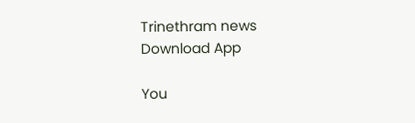Trinethram news
Download App

You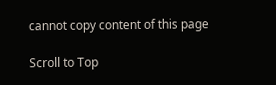cannot copy content of this page

Scroll to Top